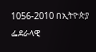1056-2010 በኢትዮጵያ ፌደራላዊ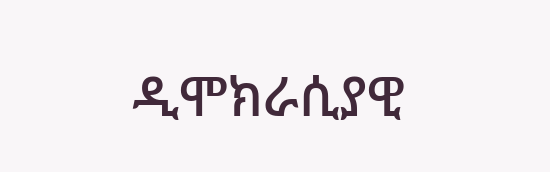ዲሞክራሲያዊ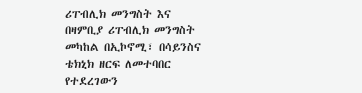ሪፐብሊክ መንግስት እና በዛምቢያ ሪፐብሊክ መንግስት መካከል በኢኮኖሚ፣ በሳይንስና ቴክኒክ ዘርፍ ለመተባበር የተደረገውን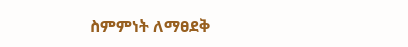ስምምነት ለማፀደቅ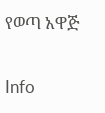የወጣ አዋጅ

Info